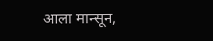आला मान्सून,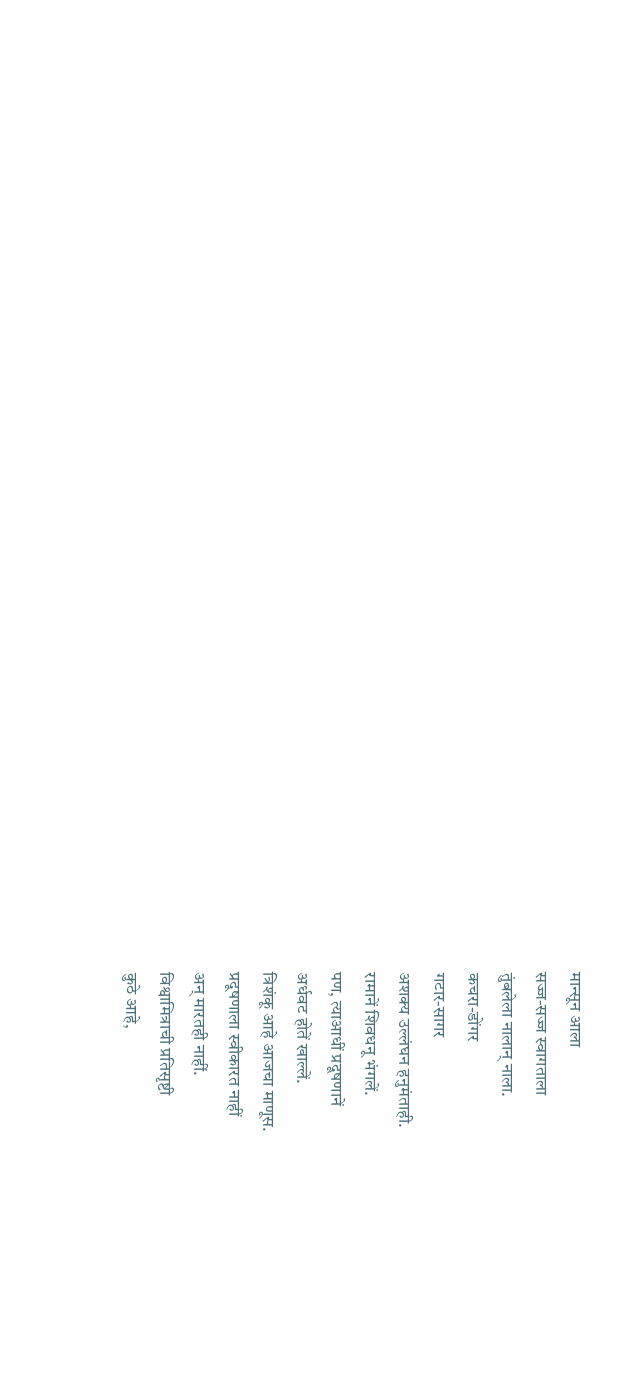मान्सून आला
सज्ज-सज्ज स्वागताला
तुंबलेला नालान् नाला.
कचरा-डोंगर
गटार-सागर
अशक्य उल्लंघन हनुमंताही.
रामानें शिवधनू भंगलें.
पण, त्याआधीं प्रदूषणानें
अर्धवट होतें खाल्लें.
त्रिशंकू आहे आजचा माणूस.
प्रदूषणाला स्वीकारत नाहीं
अन् मारतही नाहीं.
विश्वामित्राची प्रतिसृष्टी
कुठे आहे,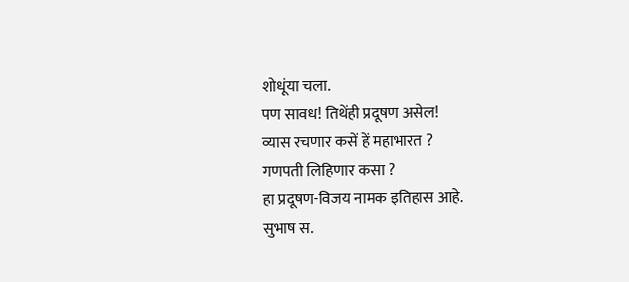शोधूंया चला.
पण सावध! तिथेंही प्रदूषण असेल!
व्यास रचणार कसें हें महाभारत ?
गणपती लिहिणार कसा ?
हा प्रदूषण-विजय नामक इतिहास आहे.
सुभाष स.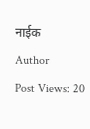नाईक
Author
Post Views: 20